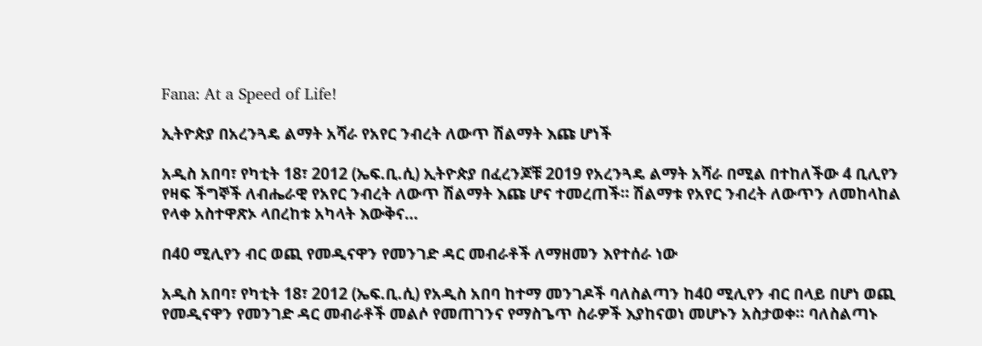Fana: At a Speed of Life!

ኢትዮጵያ በአረንጓዴ ልማት አሻራ የአየር ንብረት ለውጥ ሽልማት እጩ ሆነች

አዲስ አበባ፣ የካቲት 18፣ 2012 (ኤፍ.ቢ.ሲ) ኢትዮጵያ በፈረንጆቹ 2019 የአረንጓዴ ልማት አሻራ በሚል በተከለችው 4 ቢሊየን የዛፍ ችግኞች ለብሔራዊ የአየር ንብረት ለውጥ ሽልማት እጩ ሆና ተመረጠች። ሽልማቱ የአየር ንብረት ለውጥን ለመከላከል የላቀ አስተዋጽኦ ላበረከቱ አካላት እውቅና…

በ40 ሚሊየን ብር ወጪ የመዲናዋን የመንገድ ዳር መብራቶች ለማዘመን እየተሰራ ነው

አዲስ አበባ፣ የካቲት 18፣ 2012 (ኤፍ.ቢ.ሲ) የአዲስ አበባ ከተማ መንገዶች ባለስልጣን ከ40 ሚሊየን ብር በላይ በሆነ ወጪ የመዲናዋን የመንገድ ዳር መብራቶች መልሶ የመጠገንና የማስጌጥ ስራዎች እያከናወነ መሆኑን አስታወቀ። ባለስልጣኑ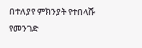በተለያየ ምክንያት የተበላሹ የመንገድ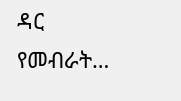ዳር የመብራት…